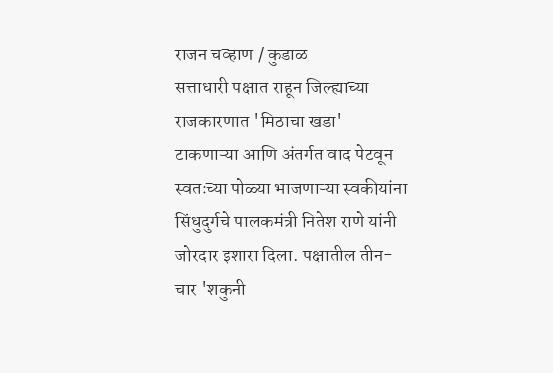राजन चव्हाण / कुडाळ
सत्ताधारी पक्षात राहून जिल्ह्याच्या राजकारणात 'मिठाचा खडा' टाकणाऱ्या आणि अंतर्गत वाद पेटवून स्वतःच्या पोळ्या भाजणाऱ्या स्वकीयांना सिंधुदुर्गचे पालकमंत्री नितेश राणे यांनी जोरदार इशारा दिला. पक्षातील तीन-चार 'शकुनी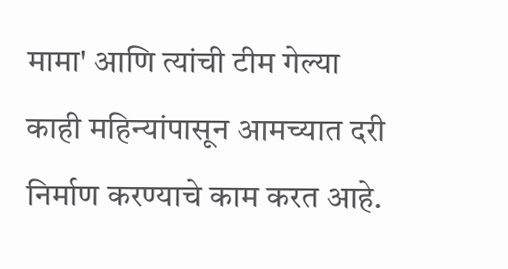मामा' आणि त्यांची टीम गेल्या काही महिन्यांपासून आमच्यात दरी निर्माण करण्याचे काम करत आहे.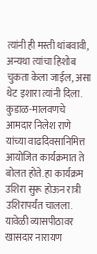त्यांनी ही मस्ती थांबवावी, अन्यथा त्यांचा हिशोब चुकता केला जाईल, असा थेट इशारा त्यांनी दिला.
कुडाळ-मालवणचे आमदार निलेश राणे यांच्या वाढदिवसानिमित्त आयोजित कार्यक्रमात ते बोलत होते. हा कार्यक्रम उशिरा सुरू होऊन रात्री उशिरापर्यंत चालला. यावेळी व्यासपीठावर खासदार नारायण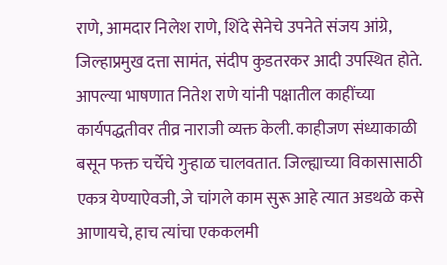राणे, आमदार निलेश राणे, शिंदे सेनेचे उपनेते संजय आंग्रे, जिल्हाप्रमुख दत्ता सामंत, संदीप कुडतरकर आदी उपस्थित होते. आपल्या भाषणात नितेश राणे यांनी पक्षातील काहींच्या कार्यपद्धतीवर तीव्र नाराजी व्यक्त केली. काहीजण संध्याकाळी बसून फक्त चर्चेचे गुऱ्हाळ चालवतात. जिल्ह्याच्या विकासासाठी एकत्र येण्याऐवजी, जे चांगले काम सुरू आहे त्यात अडथळे कसे आणायचे, हाच त्यांचा एककलमी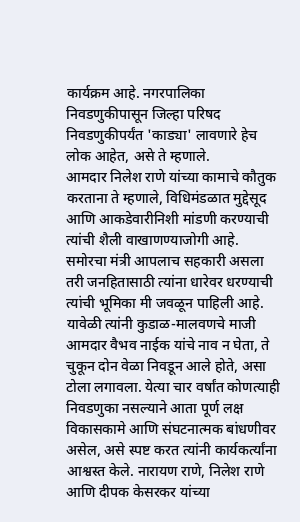कार्यक्रम आहे. नगरपालिका निवडणुकीपासून जिल्हा परिषद निवडणुकीपर्यंत 'काड्या' लावणारे हेच लोक आहेत, असे ते म्हणाले.
आमदार निलेश राणे यांच्या कामाचे कौतुक करताना ते म्हणाले, विधिमंडळात मुद्देसूद आणि आकडेवारीनिशी मांडणी करण्याची त्यांची शैली वाखाणण्याजोगी आहे. समोरचा मंत्री आपलाच सहकारी असला तरी जनहितासाठी त्यांना धारेवर धरण्याची त्यांची भूमिका मी जवळून पाहिली आहे. यावेळी त्यांनी कुडाळ-मालवणचे माजी आमदार वैभव नाईक यांचे नाव न घेता, ते चुकून दोन वेळा निवडून आले होते, असा टोला लगावला. येत्या चार वर्षांत कोणत्याही निवडणुका नसल्याने आता पूर्ण लक्ष विकासकामे आणि संघटनात्मक बांधणीवर असेल, असे स्पष्ट करत त्यांनी कार्यकर्त्यांना आश्वस्त केले. नारायण राणे, निलेश राणे आणि दीपक केसरकर यांच्या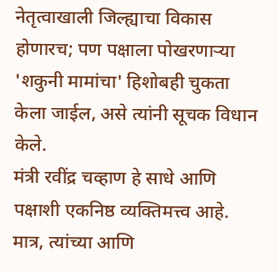नेतृत्वाखाली जिल्ह्याचा विकास होणारच; पण पक्षाला पोखरणाऱ्या 'शकुनी मामांचा' हिशोबही चुकता केला जाईल, असे त्यांनी सूचक विधान केले.
मंत्री रवींद्र चव्हाण हे साधे आणि पक्षाशी एकनिष्ठ व्यक्तिमत्त्व आहे. मात्र, त्यांच्या आणि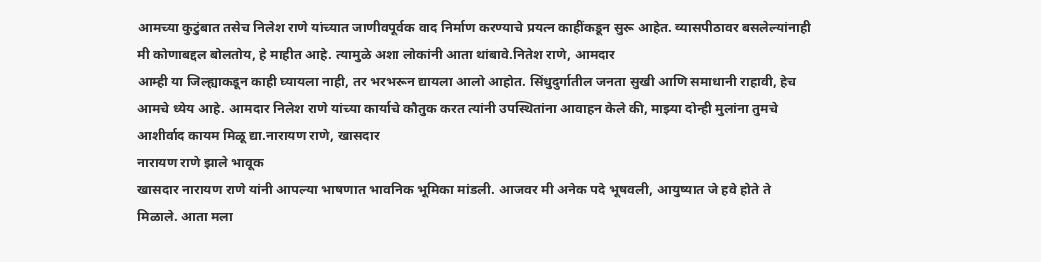आमच्या कुटुंबात तसेच निलेश राणे यांच्यात जाणीवपूर्वक वाद निर्माण करण्याचे प्रयत्न काहींकडून सुरू आहेत. व्यासपीठावर बसलेल्यांनाही मी कोणाबद्दल बोलतोय, हे माहीत आहे. त्यामुळे अशा लोकांनी आता थांबावे.नितेश राणे, आमदार
आम्ही या जिल्ह्याकडून काही घ्यायला नाही, तर भरभरून द्यायला आलो आहोत. सिंधुदुर्गातील जनता सुखी आणि समाधानी राहावी, हेच आमचे ध्येय आहे. आमदार निलेश राणे यांच्या कार्याचे कौतुक करत त्यांनी उपस्थितांना आवाहन केले की, माझ्या दोन्ही मुलांना तुमचे आशीर्वाद कायम मिळू द्या.नारायण राणे, खासदार
नारायण राणे झाले भावूक
खासदार नारायण राणे यांनी आपल्या भाषणात भावनिक भूमिका मांडली. आजवर मी अनेक पदे भूषवली, आयुष्यात जे हवे होते ते मिळाले. आता मला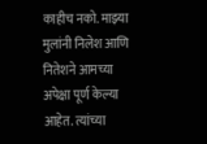काहीच नको. माझ्या मुलांनी निलेश आणि नितेशने आमच्या अपेक्षा पूर्ण केल्या आहेत. त्यांच्या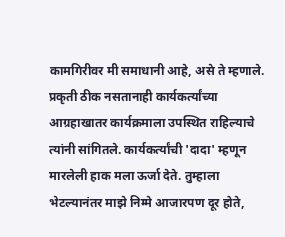कामगिरीवर मी समाधानी आहे, असे ते म्हणाले. प्रकृती ठीक नसतानाही कार्यकर्त्यांच्या आग्रहाखातर कार्यक्रमाला उपस्थित राहिल्याचे त्यांनी सांगितले. कार्यकर्त्यांची 'दादा' म्हणून मारलेली हाक मला ऊर्जा देते. तुम्हाला भेटल्यानंतर माझे निम्मे आजारपण दूर होते,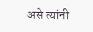असे त्यांनी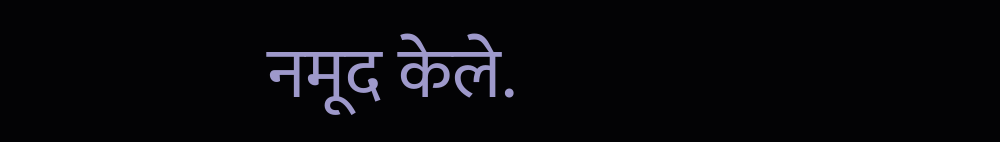नमूद केले.